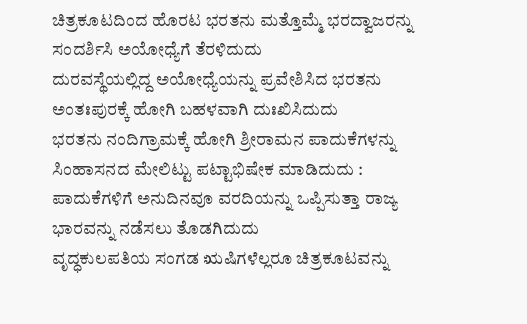ಚಿತ್ರಕೂಟದಿಂದ ಹೊರಟ ಭರತನು ಮತ್ತೊಮ್ಮೆ ಭರದ್ವಾಜರನ್ನು ಸಂದರ್ಶಿಸಿ ಅಯೋಧ್ಯೆಗೆ ತೆರಳಿದುದು
ದುರವಸ್ಥೆಯಲ್ಲಿದ್ದ ಅಯೋಧ್ಯೆಯನ್ನು ಪ್ರವೇಶಿಸಿದ ಭರತನು ಅಂತಃಪುರಕ್ಕೆ ಹೋಗಿ ಬಹಳವಾಗಿ ದುಃಖಿಸಿದುದು
ಭರತನು ನಂದಿಗ್ರಾಮಕ್ಕೆ ಹೋಗಿ ಶ್ರೀರಾಮನ ಪಾದುಕೆಗಳನ್ನು ಸಿಂಹಾಸನದ ಮೇಲಿಟ್ಟು ಪಟ್ಟಾಭಿಷೇಕ ಮಾಡಿದುದು : ಪಾದುಕೆಗಳಿಗೆ ಅನುದಿನವೂ ವರದಿಯನ್ನು ಒಪ್ಪಿಸುತ್ತಾ ರಾಜ್ಯ ಭಾರವನ್ನು ನಡೆಸಲು ತೊಡಗಿದುದು
ವೃದ್ಧಕುಲಪತಿಯ ಸಂಗಡ ಋಷಿಗಳೆಲ್ಲರೂ ಚಿತ್ರಕೂಟವನ್ನು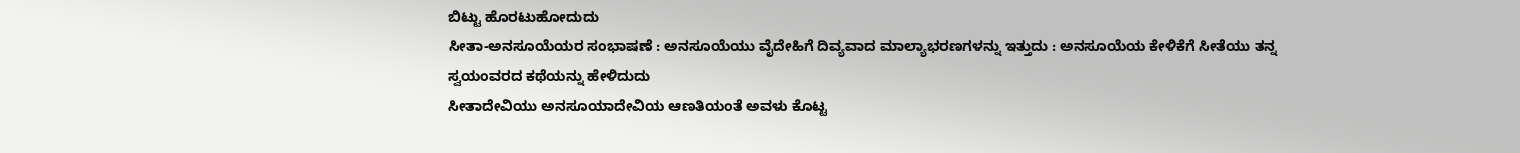ಬಿಟ್ಟು ಹೊರಟುಹೋದುದು
ಸೀತಾ-ಅನಸೂಯೆಯರ ಸಂಭಾಷಣೆ : ಅನಸೂಯೆಯು ವೈದೇಹಿಗೆ ದಿವ್ಯವಾದ ಮಾಲ್ಯಾಭರಣಗಳನ್ನು ಇತ್ತುದು : ಅನಸೂಯೆಯ ಕೇಳಿಕೆಗೆ ಸೀತೆಯು ತನ್ನ ಸ್ವಯಂವರದ ಕಥೆಯನ್ನು ಹೇಳಿದುದು
ಸೀತಾದೇವಿಯು ಅನಸೂಯಾದೇವಿಯ ಆಣತಿಯಂತೆ ಅವಳು ಕೊಟ್ಟ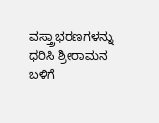ವಸ್ತ್ರಾಭರಣಗಳನ್ನು ಧರಿಸಿ ಶ್ರೀರಾಮನ ಬಳಿಗೆ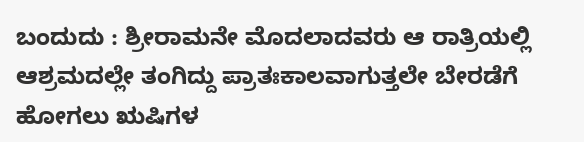ಬಂದುದು : ಶ್ರೀರಾಮನೇ ಮೊದಲಾದವರು ಆ ರಾತ್ರಿಯಲ್ಲಿ ಆಶ್ರಮದಲ್ಲೇ ತಂಗಿದ್ದು ಪ್ರಾತಃಕಾಲವಾಗುತ್ತಲೇ ಬೇರಡೆಗೆ ಹೋಗಲು ಋಷಿಗಳ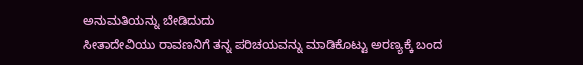ಅನುಮತಿಯನ್ನು ಬೇಡಿದುದು
ಸೀತಾದೇವಿಯು ರಾವಣನಿಗೆ ತನ್ನ ಪರಿಚಯವನ್ನು ಮಾಡಿಕೊಟ್ಟು ಅರಣ್ಯಕ್ಕೆ ಬಂದ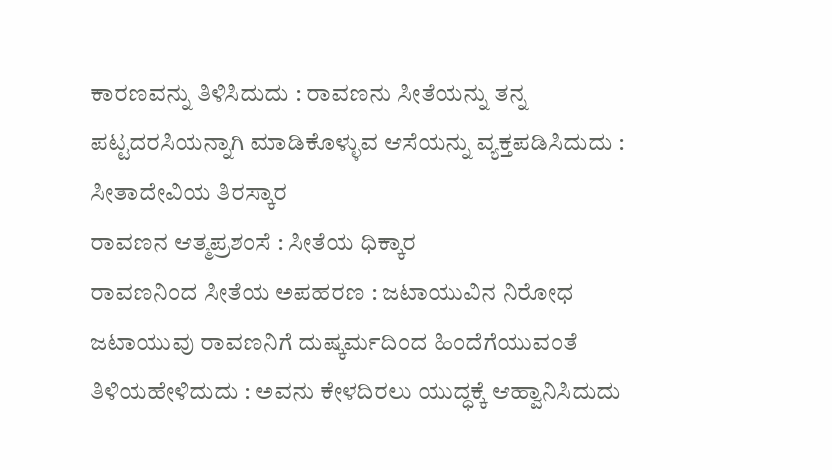ಕಾರಣವನ್ನು ತಿಳಿಸಿದುದು : ರಾವಣನು ಸೀತೆಯನ್ನು ತನ್ನ ಪಟ್ಟದರಸಿಯನ್ನಾಗಿ ಮಾಡಿಕೊಳ್ಳುವ ಆಸೆಯನ್ನು ವ್ಯಕ್ತಪಡಿಸಿದುದು : ಸೀತಾದೇವಿಯ ತಿರಸ್ಕಾರ
ರಾವಣನ ಆತ್ಮಪ್ರಶಂಸೆ : ಸೀತೆಯ ಧಿಕ್ಕಾರ
ರಾವಣನಿಂದ ಸೀತೆಯ ಅಪಹರಣ : ಜಟಾಯುವಿನ ನಿರೋಧ
ಜಟಾಯುವು ರಾವಣನಿಗೆ ದುಷ್ಕರ್ಮದಿಂದ ಹಿಂದೆಗೆಯುವಂತೆ ತಿಳಿಯಹೇಳಿದುದು : ಅವನು ಕೇಳದಿರಲು ಯುದ್ಧಕ್ಕೆ ಆಹ್ವಾನಿಸಿದುದು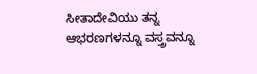ಸೀತಾದೇವಿಯು ತನ್ನ ಆಭರಣಗಳನ್ನೂ ವಸ್ತ್ರವನ್ನೂ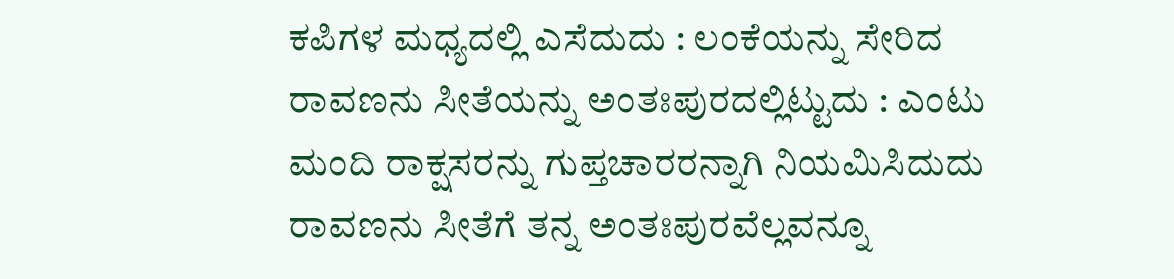ಕಪಿಗಳ ಮಧ್ಯದಲ್ಲಿ ಎಸೆದುದು : ಲಂಕೆಯನ್ನು ಸೇರಿದ ರಾವಣನು ಸೀತೆಯನ್ನು ಅಂತಃಪುರದಲ್ಲಿಟ್ಟುದು : ಎಂಟು ಮಂದಿ ರಾಕ್ಷಸರನ್ನು ಗುಪ್ತಚಾರರನ್ನಾಗಿ ನಿಯಮಿಸಿದುದು
ರಾವಣನು ಸೀತೆಗೆ ತನ್ನ ಅಂತಃಪುರವೆಲ್ಲವನ್ನೂ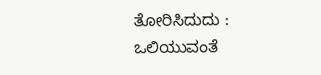ತೋರಿಸಿದುದು : ಒಲಿಯುವಂತೆ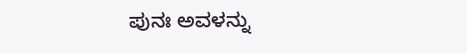ಪುನಃ ಅವಳನ್ನು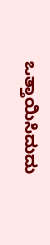ಒತ್ತಾಯಿಸಿದುದು